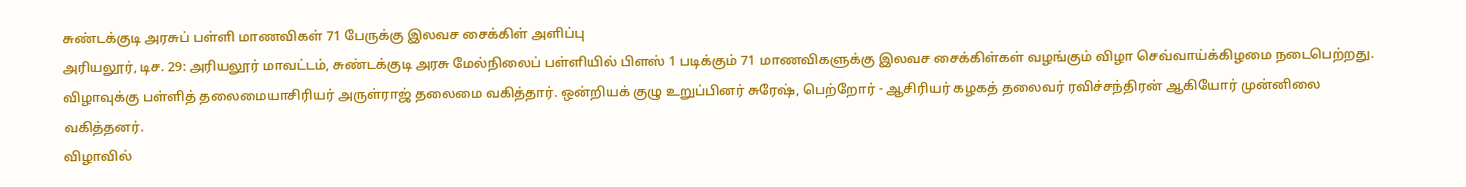சுண்டக்குடி அரசுப் பள்ளி மாணவிகள் 71 பேருக்கு இலவச சைக்கிள் அளிப்பு
அரியலூர், டிச. 29: அரியலூர் மாவட்டம், சுண்டக்குடி அரசு மேல்நிலைப் பள்ளியில் பிளஸ் 1 படிக்கும் 71 மாணவிகளுக்கு இலவச சைக்கிள்கள் வழங்கும் விழா செவ்வாய்க்கிழமை நடைபெற்றது.
விழாவுக்கு பள்ளித் தலைமையாசிரியர் அருள்ராஜ் தலைமை வகித்தார். ஒன்றியக் குழு உறுப்பினர் சுரேஷ், பெற்றோர் - ஆசிரியர் கழகத் தலைவர் ரவிச்சந்திரன் ஆகியோர் முன்னிலை வகித்தனர்.
விழாவில்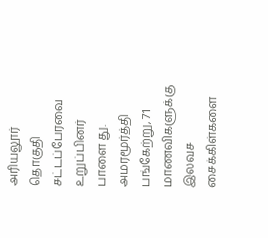அரியலூர் தொகுதி சட்டப்பேரவை உறுப்பினர் பாளை து. அமரமூர்த்தி பங்கேற்று, 71 மாணவிகளுக்கு இலவச சைக்கிள்களை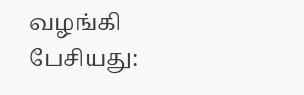வழங்கி பேசியது: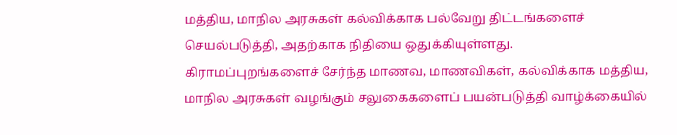மத்திய, மாநில அரசுகள் கல்விக்காக பல்வேறு திட்டங்களைச் செயல்படுத்தி, அதற்காக நிதியை ஒதுக்கியுள்ளது.
கிராமப்புறங்களைச் சேர்ந்த மாணவ, மாணவிகள், கல்விக்காக மத்திய, மாநில அரசுகள் வழங்கும் சலுகைகளைப் பயன்படுத்தி வாழ்க்கையில்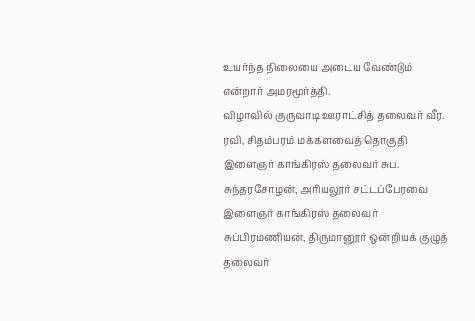உயர்ந்த நிலையை அடைய வேண்டும் என்றார் அமரமூர்த்தி.
விழாவில் குருவாடி ஊராட்சித் தலைவர் வீர. ரவி, சிதம்பரம் மக்களவைத் தொகுதி இளைஞர் காங்கிரஸ் தலைவர் சுப. சுந்தரசோழன், அரியலூர் சட்டப்பேரவை இளைஞர் காங்கிரஸ் தலைவர் சுப்பிரமணியன், திருமானூர் ஒன்றியக் குழுத் தலைவர்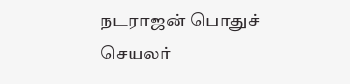நடராஜன் பொதுச் செயலர்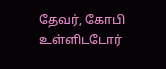தேவர், கோபி உள்ளிடடோர்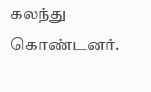கலந்து கொண்டனர்.